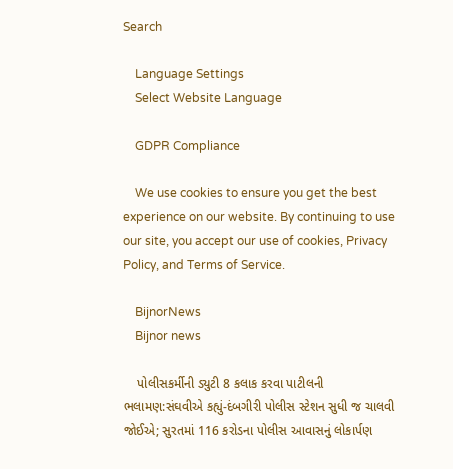Search

    Language Settings
    Select Website Language

    GDPR Compliance

    We use cookies to ensure you get the best experience on our website. By continuing to use our site, you accept our use of cookies, Privacy Policy, and Terms of Service.

    BijnorNews
    Bijnor news

    પોલીસકર્મીની ડ્યુટી 8 કલાક કરવા પાટીલની ભલામણ:સંઘવીએ કહ્યું-દંબગીરી પોલીસ સ્ટેશન સુધી જ ચાલવી જોઈએ; સુરતમાં 116 કરોડના પોલીસ આવાસનું લોકાર્પણ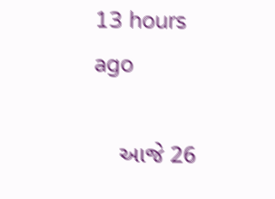13 hours ago

    આજે 26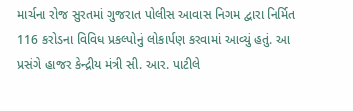માર્ચના રોજ સુરતમાં ગુજરાત પોલીસ આવાસ નિગમ દ્વારા નિર્મિત 116 કરોડના વિવિધ પ્રકલ્પોનું લોકાર્પણ કરવામાં આવ્યું હતું. આ પ્રસંગે હાજર કેન્દ્રીય મંત્રી સી. આર. પાટીલે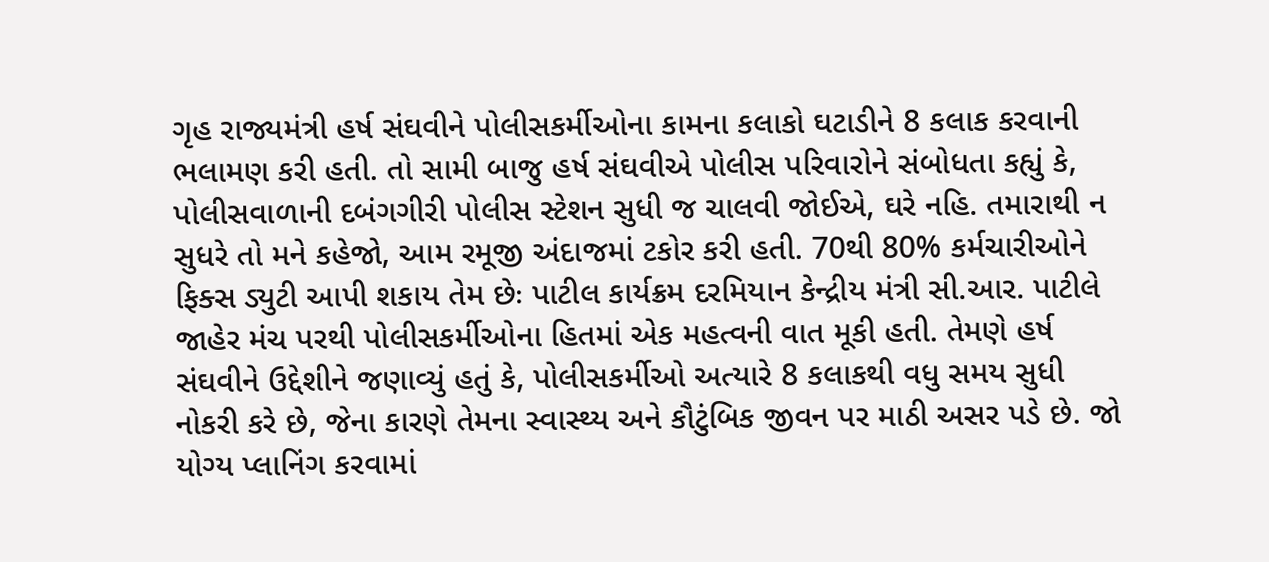ગૃહ રાજ્યમંત્રી હર્ષ સંઘવીને પોલીસકર્મીઓના કામના કલાકો ઘટાડીને 8 કલાક કરવાની ભલામણ કરી હતી. તો સામી બાજુ હર્ષ સંઘવીએ પોલીસ પરિવારોને સંબોધતા કહ્યું કે, પોલીસવાળાની દબંગગીરી પોલીસ સ્ટેશન સુધી જ ચાલવી જોઈએ, ઘરે નહિ. તમારાથી ન સુધરે તો મને કહેજો, આમ રમૂજી અંદાજમાં ટકોર કરી હતી. 70થી 80% કર્મચારીઓને ફિક્સ ડ્યુટી આપી શકાય તેમ છેઃ પાટીલ કાર્યક્રમ દરમિયાન કેન્દ્રીય મંત્રી સી.આર. પાટીલે જાહેર મંચ પરથી પોલીસકર્મીઓના હિતમાં એક મહત્વની વાત મૂકી હતી. તેમણે હર્ષ સંઘવીને ઉદ્દેશીને જણાવ્યું હતું કે, પોલીસકર્મીઓ અત્યારે 8 કલાકથી વધુ સમય સુધી નોકરી કરે છે, જેના કારણે તેમના સ્વાસ્થ્ય અને કૌટુંબિક જીવન પર માઠી અસર પડે છે. જો યોગ્ય પ્લાનિંગ કરવામાં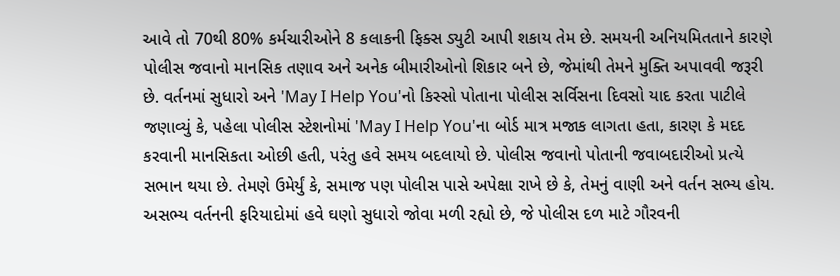આવે તો 70થી 80% કર્મચારીઓને 8 કલાકની ફિક્સ ડ્યુટી આપી શકાય તેમ છે. સમયની અનિયમિતતાને કારણે પોલીસ જવાનો માનસિક તણાવ અને અનેક બીમારીઓનો શિકાર બને છે, જેમાંથી તેમને મુક્તિ અપાવવી જરૂરી છે. વર્તનમાં સુધારો અને 'May I Help You'નો કિસ્સો પોતાના પોલીસ સર્વિસના દિવસો યાદ કરતા પાટીલે જણાવ્યું કે, પહેલા પોલીસ સ્ટેશનોમાં 'May I Help You'ના બોર્ડ માત્ર મજાક લાગતા હતા, કારણ કે મદદ કરવાની માનસિકતા ઓછી હતી, પરંતુ હવે સમય બદલાયો છે. પોલીસ જવાનો પોતાની જવાબદારીઓ પ્રત્યે સભાન થયા છે. તેમણે ઉમેર્યું કે, સમાજ પણ પોલીસ પાસે અપેક્ષા રાખે છે કે, તેમનું વાણી અને વર્તન સભ્ય હોય. અસભ્ય વર્તનની ફરિયાદોમાં હવે ઘણો સુધારો જોવા મળી રહ્યો છે, જે પોલીસ દળ માટે ગૌરવની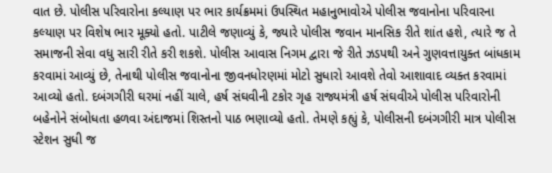વાત છે. પોલીસ પરિવારોના કલ્યાણ પર ભાર કાર્યક્રમમાં ઉપસ્થિત મહાનુભાવોએ પોલીસ જવાનોના પરિવારના કલ્યાણ પર વિશેષ ભાર મૂક્યો હતો. પાટીલે જણાવ્યું કે, જ્યારે પોલીસ જવાન માનસિક રીતે શાંત હશે, ત્યારે જ તે સમાજની સેવા વધુ સારી રીતે કરી શકશે. પોલીસ આવાસ નિગમ દ્વારા જે રીતે ઝડપથી અને ગુણવત્તાયુક્ત બાંધકામ કરવામાં આવ્યું છે, તેનાથી પોલીસ જવાનોના જીવનધોરણમાં મોટો સુધારો આવશે તેવો આશાવાદ વ્યક્ત કરવામાં આવ્યો હતો. દબંગગીરી ઘરમાં નહીં ચાલે, હર્ષ સંઘવીની ટકોર ગૃહ રાજ્યમંત્રી હર્ષ સંઘવીએ પોલીસ પરિવારોની બહેનોને સંબોધતા હળવા અંદાજમાં શિસ્તનો પાઠ ભણાવ્યો હતો. તેમણે કહ્યું કે, પોલીસની દબંગગીરી માત્ર પોલીસ સ્ટેશન સુધી જ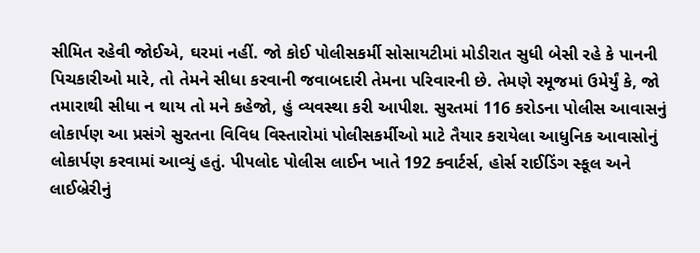સીમિત રહેવી જોઈએ, ઘરમાં નહીં. જો કોઈ પોલીસકર્મી સોસાયટીમાં મોડીરાત સુધી બેસી રહે કે પાનની પિચકારીઓ મારે, તો તેમને સીધા કરવાની જવાબદારી તેમના પરિવારની છે. તેમણે રમૂજમાં ઉમેર્યું કે, જો તમારાથી સીધા ન થાય તો મને કહેજો, હું વ્યવસ્થા કરી આપીશ. સુરતમાં 116 કરોડના પોલીસ આવાસનું લોકાર્પણ આ પ્રસંગે સુરતના વિવિધ વિસ્તારોમાં પોલીસકર્મીઓ માટે તૈયાર કરાયેલા આધુનિક આવાસોનું લોકાર્પણ કરવામાં આવ્યું હતું. પીપલોદ પોલીસ લાઈન ખાતે 192 ક્વાર્ટર્સ, હોર્સ રાઈડિંગ સ્કૂલ અને લાઈબ્રેરીનું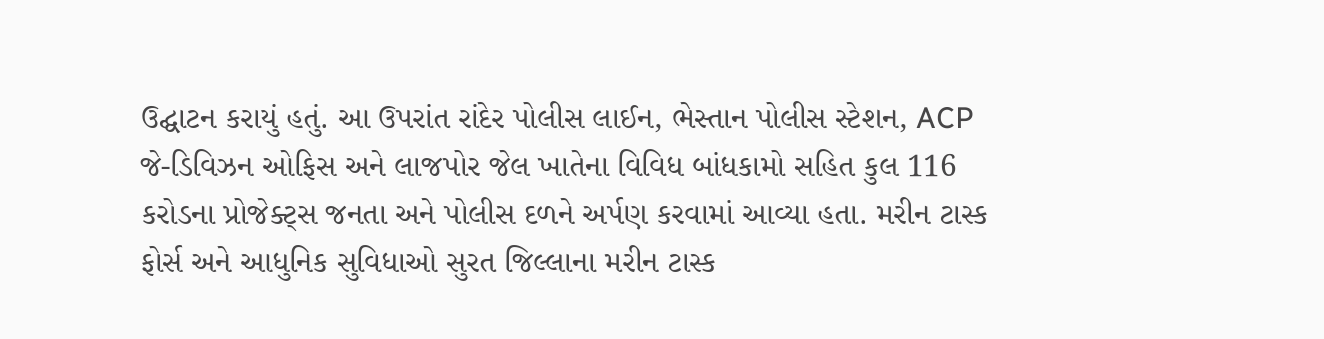ઉદ્ઘાટન કરાયું હતું. આ ઉપરાંત રાંદેર પોલીસ લાઈન, ભેસ્તાન પોલીસ સ્ટેશન, ACP જે-ડિવિઝન ઓફિસ અને લાજપોર જેલ ખાતેના વિવિધ બાંધકામો સહિત કુલ 116 કરોડના પ્રોજેક્ટ્સ જનતા અને પોલીસ દળને અર્પણ કરવામાં આવ્યા હતા. મરીન ટાસ્ક ફોર્સ અને આધુનિક સુવિધાઓ સુરત જિલ્લાના મરીન ટાસ્ક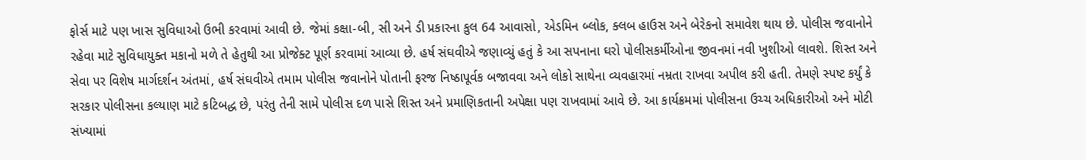ફોર્સ માટે પણ ખાસ સુવિધાઓ ઉભી કરવામાં આવી છે. જેમાં કક્ષા-બી, સી અને ડી પ્રકારના કુલ 64 આવાસો, એડમિન બ્લોક, ક્લબ હાઉસ અને બેરેકનો સમાવેશ થાય છે. પોલીસ જવાનોને રહેવા માટે સુવિધાયુક્ત મકાનો મળે તે હેતુથી આ પ્રોજેક્ટ પૂર્ણ કરવામાં આવ્યા છે. હર્ષ સંઘવીએ જણાવ્યું હતું કે આ સપનાના ઘરો પોલીસકર્મીઓના જીવનમાં નવી ખુશીઓ લાવશે. શિસ્ત અને સેવા પર વિશેષ માર્ગદર્શન અંતમાં, હર્ષ સંઘવીએ તમામ પોલીસ જવાનોને પોતાની ફરજ નિષ્ઠાપૂર્વક બજાવવા અને લોકો સાથેના વ્યવહારમાં નમ્રતા રાખવા અપીલ કરી હતી. તેમણે સ્પષ્ટ કર્યું કે સરકાર પોલીસના કલ્યાણ માટે કટિબદ્ધ છે, પરંતુ તેની સામે પોલીસ દળ પાસે શિસ્ત અને પ્રમાણિકતાની અપેક્ષા પણ રાખવામાં આવે છે. આ કાર્યક્રમમાં પોલીસના ઉચ્ચ અધિકારીઓ અને મોટી સંખ્યામાં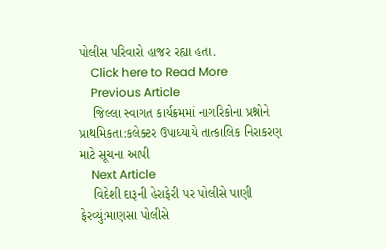પોલીસ પરિવારો હાજર રહ્યા હતા.
    Click here to Read More
    Previous Article
    જિલ્લા સ્વાગત કાર્યક્રમમાં નાગરિકોના પ્રશ્નોને પ્રાથમિકતા:કલેક્ટર ઉપાધ્યાયે તાત્કાલિક નિરાકરણ માટે સૂચના આપી
    Next Article
    વિદેશી દારૂની હેરાફેરી પર પોલીસે પાણી ફેરવ્યું:માણસા પોલીસે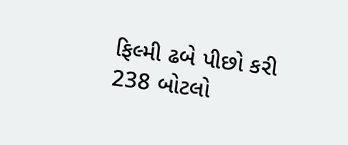ફિલ્મી ઢબે પીછો કરી 238 બોટલો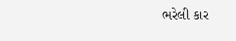ભરેલી કાર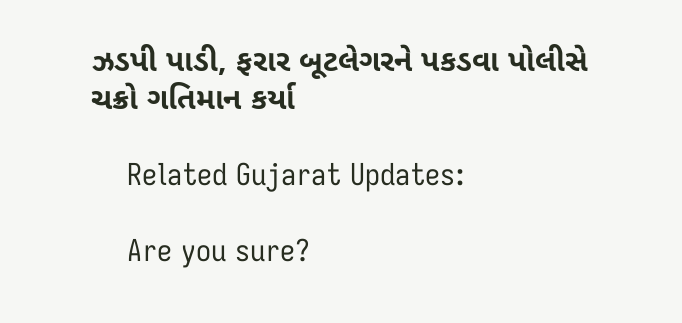ઝડપી પાડી, ફરાર બૂટલેગરને પકડવા પોલીસે ચક્રો ગતિમાન કર્યા

    Related Gujarat Updates:

    Are you sure?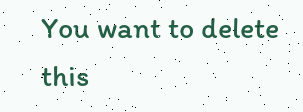You want to delete this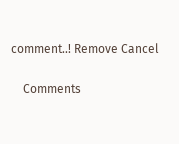comment..! Remove Cancel

    Comments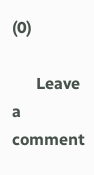(0)

      Leave a comment